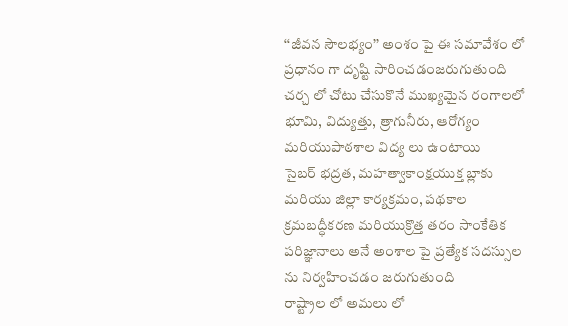‘‘జీవన సౌలభ్యం’’ అంశం పై ఈ సమావేశం లో ప్రధానం గా దృష్టి సారించడంజరుగుతుంది
చర్చ లో చోటు చేసుకొనే ముఖ్యమైన రంగాలలో భూమి, విద్యుత్తు, త్రాగునీరు, ఆరోగ్యం మరియుపాఠశాల విద్య లు ఉంటాయి
సైబర్ భద్రత, మహత్వాకాంక్షయుక్త బ్లాకు మరియు జిల్లా కార్యక్రమం, పథకాల క్రమబద్ధీకరణ మరియుక్రొత్త తరం సాంకేతిక పరిజ్ఞానాలు అనే అంశాల పై ప్రత్యేక సదస్సుల ను నిర్వహించడం జరుగుతుంది
రాష్ట్రాల లో అమలు లో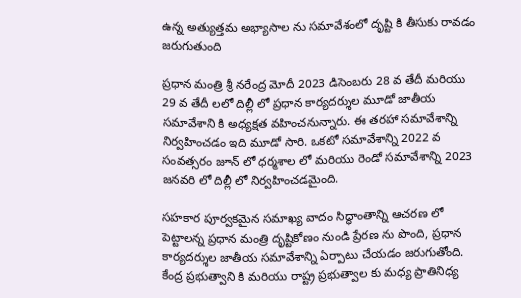ఉన్న అత్యుత్తమ అభ్యాసాల ను సమావేశంలో దృష్టి కి తీసుకు రావడం జరుగుతుంది

ప్రధాన మంత్రి శ్రీ నరేంద్ర మోదీ 2023 డిసెంబరు 28 వ తేదీ మరియు 29 వ తేదీ లలో దిల్లీ లో ప్రధాన కార్యదర్శుల మూడో జాతీయ సమావేశాని కి అధ్యక్షత వహించనున్నారు. ఈ తరహా సమావేశాన్ని నిర్వహించడం ఇది మూడో సారి. ఒకటో సమావేశాన్ని 2022 వ సంవత్సరం జూన్ లో ధర్మశాల లో మరియు రెండో సమావేశాన్ని 2023 జనవరి లో దిల్లీ లో నిర్వహించడమైంది.

సహకార పూర్వకమైన సమాఖ్య వాదం సిద్ధాంతాన్ని ఆచరణ లో పెట్టాలన్న ప్రధాన మంత్రి దృష్టికోణం నుండి ప్రేరణ ను పొంది, ప్రధాన కార్యదర్శుల జాతీయ సమావేశాన్ని ఏర్పాటు చేయడం జరుగుతోంది. కేంద్ర ప్రభుత్వాని కి మరియు రాష్ట్ర ప్రభుత్వాల కు మధ్య ప్రాతినిధ్య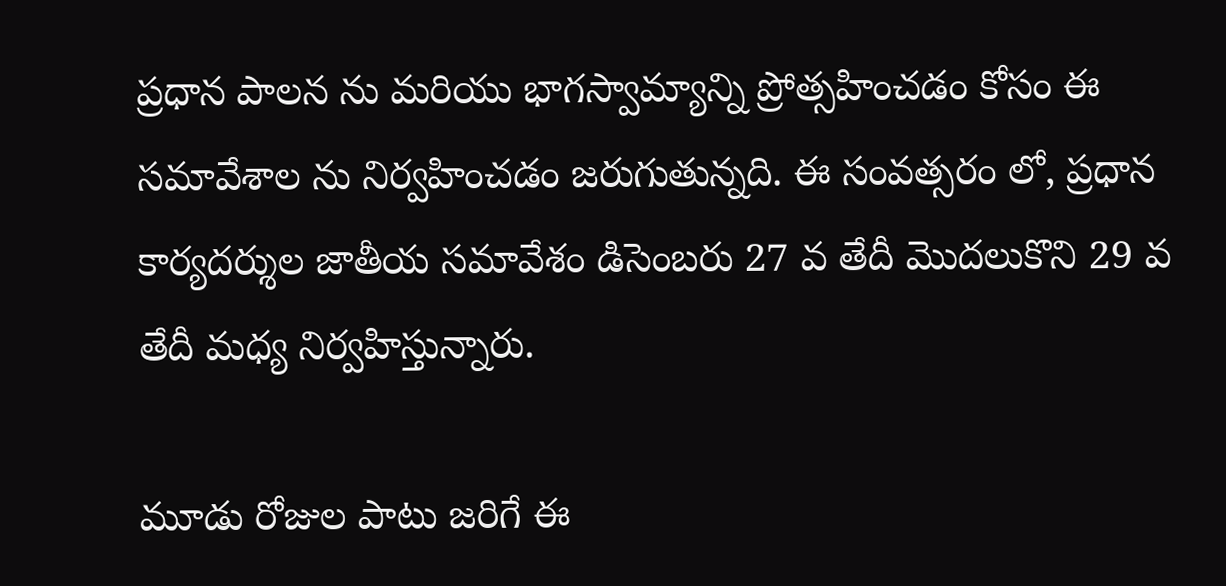ప్రధాన పాలన ను మరియు భాగస్వామ్యాన్ని ప్రోత్సహించడం కోసం ఈ సమావేశాల ను నిర్వహించడం జరుగుతున్నది. ఈ సంవత్సరం లో, ప్రధాన కార్యదర్శుల జాతీయ సమావేశం డిసెంబరు 27 వ తేదీ మొదలుకొని 29 వ తేదీ మధ్య నిర్వహిస్తున్నారు.

మూడు రోజుల పాటు జరిగే ఈ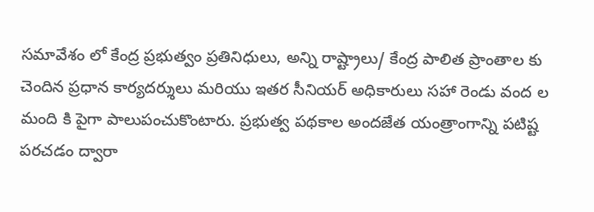సమావేశం లో కేంద్ర ప్రభుత్వం ప్రతినిధులు, అన్ని రాష్ట్రాలు/ కేంద్ర పాలిత ప్రాంతాల కు చెందిన ప్రధాన కార్యదర్శులు మరియు ఇతర సీనియర్ అధికారులు సహా రెండు వంద ల మంది కి పైగా పాలుపంచుకొంటారు. ప్రభుత్వ పథకాల అందజేత యంత్రాంగాన్ని పటిష్ట పరచడం ద్వారా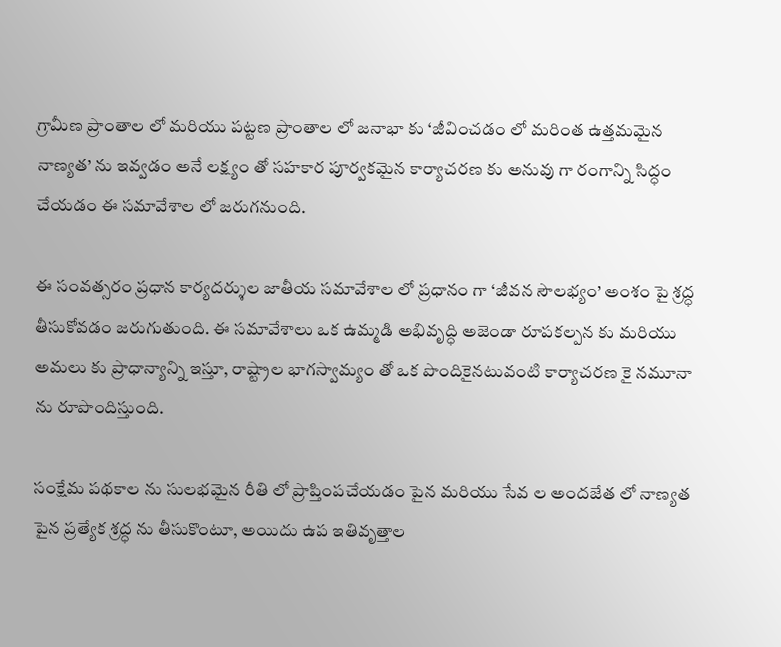గ్రామీణ ప్రాంతాల లో మరియు పట్టణ ప్రాంతాల లో జనాభా కు ‘జీవించడం లో మరింత ఉత్తమమైన నాణ్యత’ ను ఇవ్వడం అనే లక్ష్యం తో సహకార పూర్వకమైన కార్యాచరణ కు అనువు గా రంగాన్ని సిద్ధం చేయడం ఈ సమావేశాల లో జరుగనుంది.

ఈ సంవత్సరం ప్రధాన కార్యదర్శుల జాతీయ సమావేశాల లో ప్రధానం గా ‘జీవన సౌలభ్యం’ అంశం పై శ్రద్ధ తీసుకోవడం జరుగుతుంది. ఈ సమావేశాలు ఒక ఉమ్మడి అభివృద్ధి అజెండా రూపకల్పన కు మరియు అమలు కు ప్రాధాన్యాన్ని ఇస్తూ, రాష్ట్రాల భాగస్వామ్యం తో ఒక పొందికైనటువంటి కార్యాచరణ కై నమూనా ను రూపొందిస్తుంది.

సంక్షేమ పథకాల ను సులభమైన రీతి లో ప్రాప్తింపచేయడం పైన మరియు సేవ ల అందజేత లో నాణ్యత పైన ప్రత్యేక శ్రద్ధ ను తీసుకొంటూ, అయిదు ఉప ఇతివృత్తాల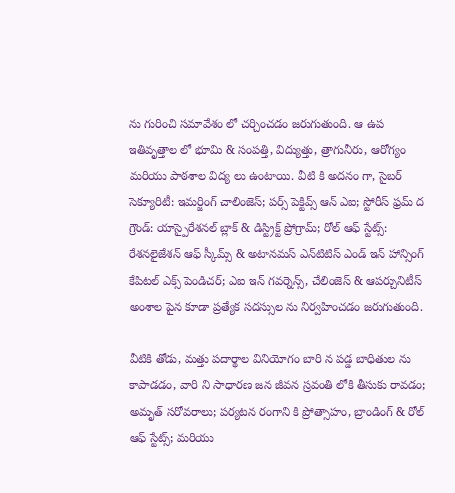ను గురించి సమావేశం లో చర్చించడం జరుగుతుంది. ఆ ఉప ఇతివృత్తాల లో భూమి & సంపత్తి, విద్యుత్తు, త్రాగునీరు, ఆరోగ్యం మరియు పాఠశాల విద్య లు ఉంటాయి. వీటి కి అదనం గా, సైబర్ సెక్యూరిటీ: ఇమర్జింగ్ చాలింజెస్; పర్స్‌ పెక్టివ్స్ ఆన్ ఎఐ; స్టోరీస్ ఫ్రమ్ ద గ్రౌండ్: యాస్పైరేశనల్ బ్లాక్ & డిస్ట్రిక్ట్ ప్రోగ్రామ్; రోల్ ఆఫ్ స్టేట్స్: రేశనలైజేశన్ ఆఫ్ స్కీమ్స్ & అటానమస్ ఎన్‌టిటిస్ ఎండ్ ఇన్‌ హాన్సింగ్ కేపిటల్ ఎక్స్‌ పెండిచర్; ఎఐ ఇన్ గవర్నెన్స్, చేలింజెస్ & ఆపర్చునిటీస్ అంశాల పైన కూడా ప్రత్యేక సదస్సుల ను నిర్వహించడం జరుగుతుంది.

వీటికి తోడు, మత్తు పదార్థాల వినియోగం బారి న పడ్డ బాధితుల ను కాపాడడం, వారి ని సాధారణ జన జీవన స్రవంతి లోకి తీసుకు రావడం; అమృత్ సరోవరాలు; పర్యటన రంగాని కి ప్రోత్సాహం, బ్రాండింగ్ & రోల్ ఆఫ్ స్టేట్స్; మరియు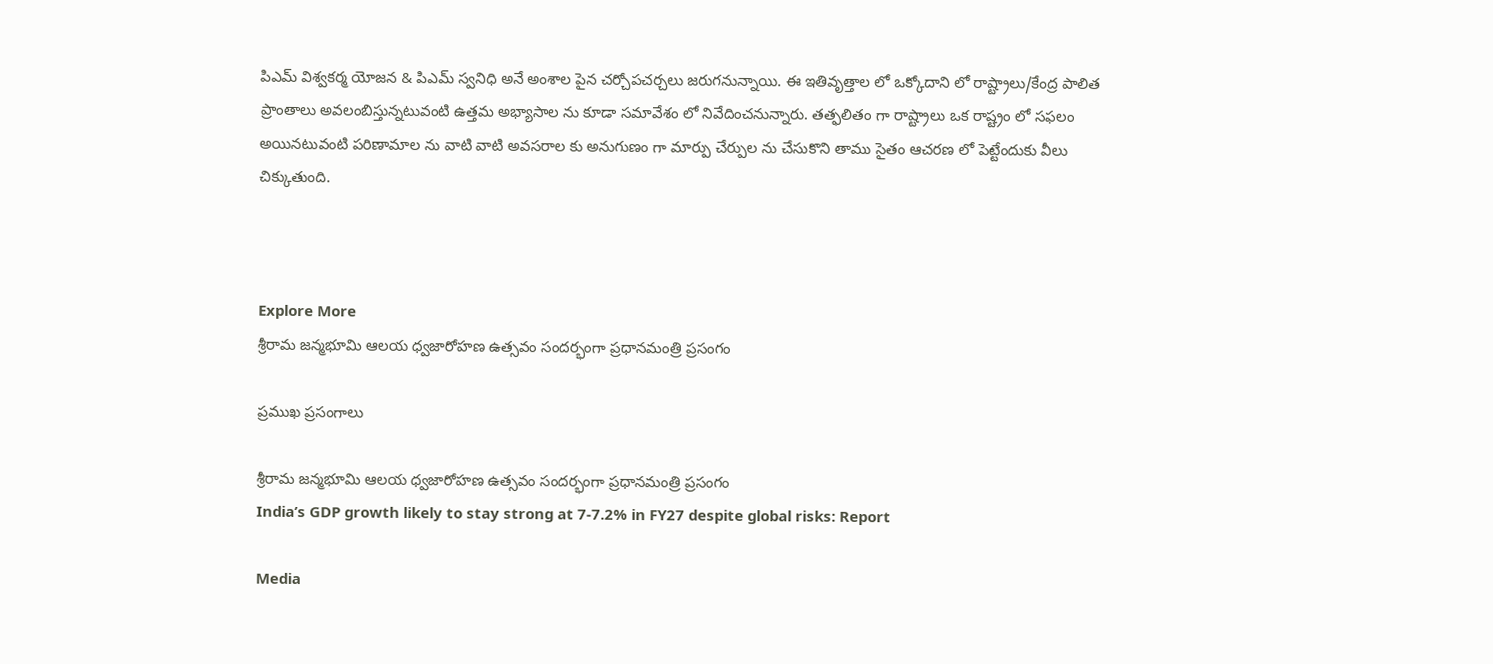పిఎమ్ విశ్వకర్మ యోజన & పిఎమ్ స్వనిధి అనే అంశాల పైన చర్చోపచర్చలు జరుగనున్నాయి. ఈ ఇతివృత్తాల లో ఒక్కోదాని లో రాష్ట్రాలు/కేంద్ర పాలిత ప్రాంతాలు అవలంబిస్తున్నటువంటి ఉత్తమ అభ్యాసాల ను కూడా సమావేశం లో నివేదించనున్నారు. తత్ఫలితం గా రాష్ట్రాలు ఒక రాష్ట్రం లో సఫలం అయినటువంటి పరిణామాల ను వాటి వాటి అవసరాల కు అనుగుణం గా మార్పు చేర్పుల ను చేసుకొని తాము సైతం ఆచరణ లో పెట్టేందుకు వీలు చిక్కుతుంది.



Explore More
శ్రీరామ జన్మభూమి ఆలయ ధ్వజారోహణ ఉత్సవం సందర్భంగా ప్రధానమంత్రి ప్రసంగం

ప్రముఖ ప్రసంగాలు

శ్రీరామ జన్మభూమి ఆలయ ధ్వజారోహణ ఉత్సవం సందర్భంగా ప్రధానమంత్రి ప్రసంగం
India’s GDP growth likely to stay strong at 7-7.2% in FY27 despite global risks: Report

Media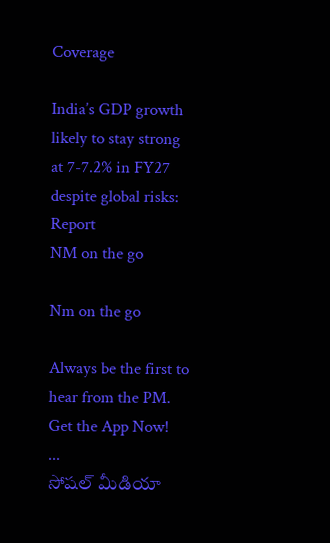Coverage

India’s GDP growth likely to stay strong at 7-7.2% in FY27 despite global risks: Report
NM on the go

Nm on the go

Always be the first to hear from the PM. Get the App Now!
...
సోషల్ మీడియా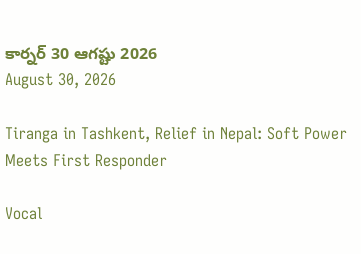కార్నర్ 30 ఆగష్టు 2026
August 30, 2026

Tiranga in Tashkent, Relief in Nepal: Soft Power Meets First Responder

Vocal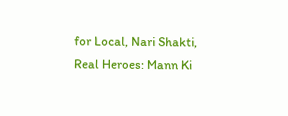for Local, Nari Shakti, Real Heroes: Mann Ki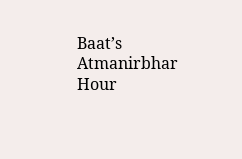Baat’s Atmanirbhar Hour